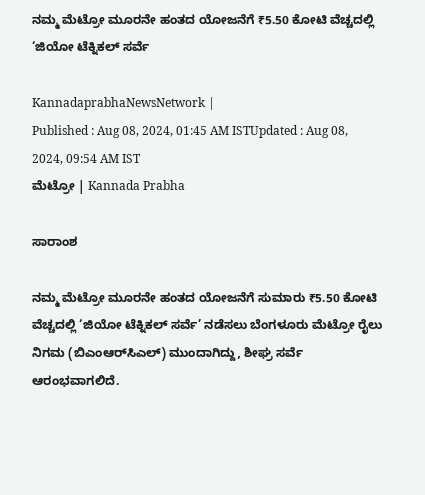ನಮ್ಮ ಮೆಟ್ರೋ ಮೂರನೇ ಹಂತದ ಯೋಜನೆಗೆ ₹5.50 ಕೋಟಿ ವೆಚ್ಚದಲ್ಲಿ ‘ಜಿಯೋ ಟೆಕ್ನಿಕಲ್‌ ಸರ್ವೆ

KannadaprabhaNewsNetwork |
Published : Aug 08, 2024, 01:45 AM ISTUpdated : Aug 08, 2024, 09:54 AM IST
ಮೆಟ್ರೋ | Kannada Prabha

ಸಾರಾಂಶ

ನಮ್ಮ ಮೆಟ್ರೋ ಮೂರನೇ ಹಂತದ ಯೋಜನೆಗೆ ಸುಮಾರು ₹5.50 ಕೋಟಿ ವೆಚ್ಚದಲ್ಲಿ ‘ಜಿಯೋ ಟೆಕ್ನಿಕಲ್‌ ಸರ್ವೆ’ ನಡೆಸಲು ಬೆಂಗಳೂರು ಮೆಟ್ರೋ ರೈಲು ನಿಗಮ (ಬಿಎಂಆರ್‌ಸಿಎಲ್‌) ಮುಂದಾಗಿದ್ದು, ಶೀಘ್ರ ಸರ್ವೆ ಆರಂಭವಾಗಲಿದೆ.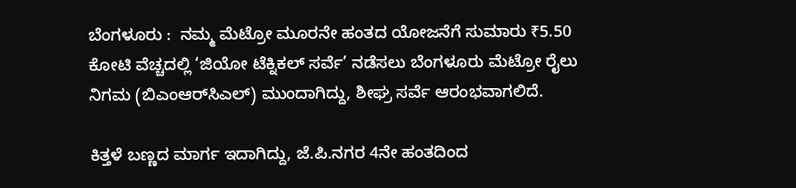ಬೆಂಗಳೂರು :  ನಮ್ಮ ಮೆಟ್ರೋ ಮೂರನೇ ಹಂತದ ಯೋಜನೆಗೆ ಸುಮಾರು ₹5.50 ಕೋಟಿ ವೆಚ್ಚದಲ್ಲಿ ‘ಜಿಯೋ ಟೆಕ್ನಿಕಲ್‌ ಸರ್ವೆ’ ನಡೆಸಲು ಬೆಂಗಳೂರು ಮೆಟ್ರೋ ರೈಲು ನಿಗಮ (ಬಿಎಂಆರ್‌ಸಿಎಲ್‌) ಮುಂದಾಗಿದ್ದು, ಶೀಘ್ರ ಸರ್ವೆ ಆರಂಭವಾಗಲಿದೆ.

ಕಿತ್ತಳೆ ಬಣ್ಣದ ಮಾರ್ಗ ಇದಾಗಿದ್ದು, ಜೆ.ಪಿ.ನಗರ 4ನೇ ಹಂತದಿಂದ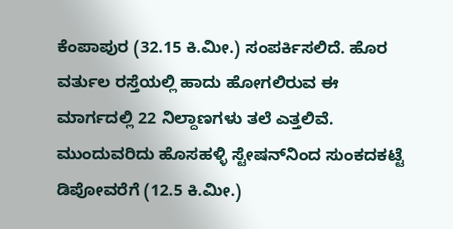ಕೆಂಪಾಪುರ (32.15 ಕಿ.ಮೀ.) ಸಂಪರ್ಕಿಸಲಿದೆ. ಹೊರ ವರ್ತುಲ ರಸ್ತೆಯಲ್ಲಿ ಹಾದು ಹೋಗಲಿರುವ ಈ ಮಾರ್ಗದಲ್ಲಿ 22 ನಿಲ್ದಾಣಗಳು ತಲೆ ಎತ್ತಲಿವೆ. ಮುಂದುವರಿದು ಹೊಸಹಳ್ಳಿ ಸ್ಟೇಷನ್‌ನಿಂದ ಸುಂಕದಕಟ್ಟೆ ಡಿಪೋವರೆಗೆ (12.5 ಕಿ.ಮೀ.)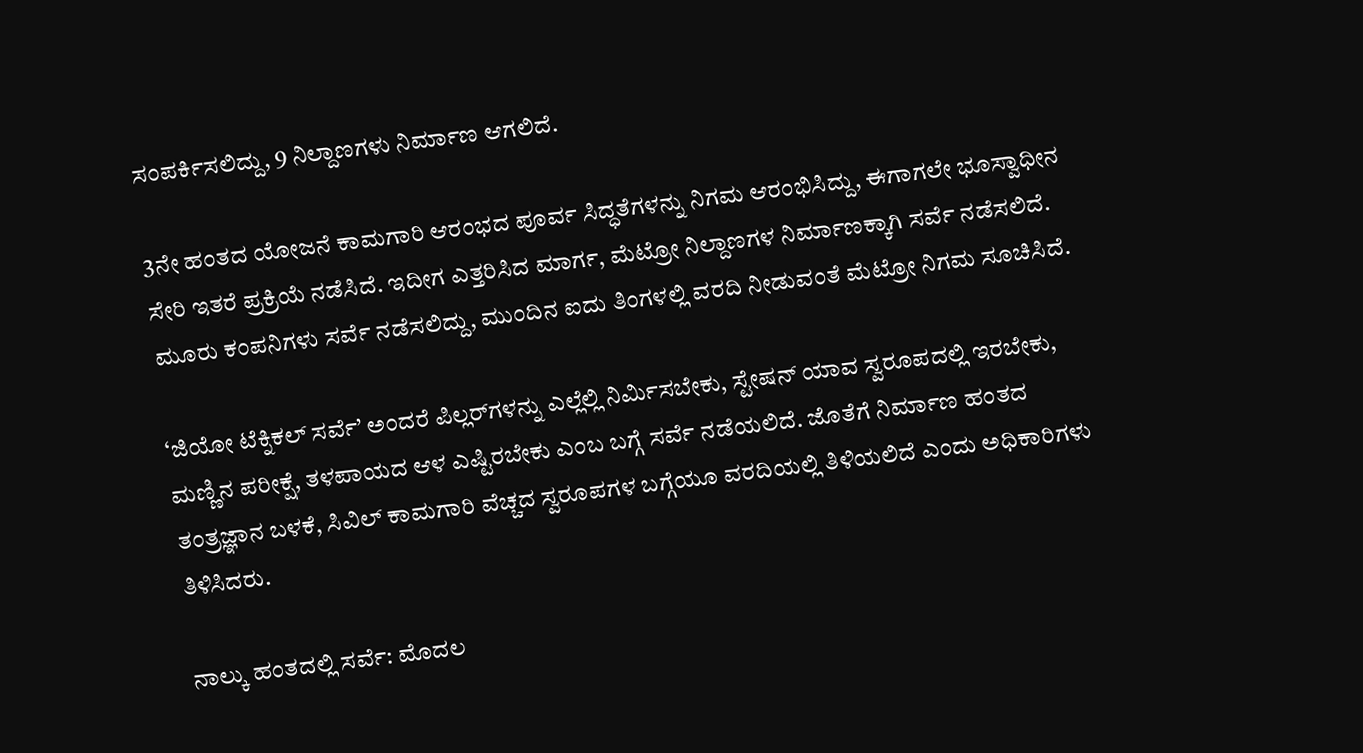ಸಂಪರ್ಕಿಸಲಿದ್ದು, 9 ನಿಲ್ದಾಣಗಳು ನಿರ್ಮಾಣ ಆಗಲಿದೆ.

3ನೇ ಹಂತದ ಯೋಜನೆ ಕಾಮಗಾರಿ ಆರಂಭದ ಪೂರ್ವ ಸಿದ್ಧತೆಗಳನ್ನು ನಿಗಮ ಆರಂಭಿಸಿದ್ದು, ಈಗಾಗಲೇ ಭೂಸ್ವಾಧೀನ ಸೇರಿ ಇತರೆ ಪ್ರಕ್ರಿಯೆ ನಡೆಸಿದೆ. ಇದೀಗ ಎತ್ತರಿಸಿದ ಮಾರ್ಗ, ಮೆಟ್ರೋ ನಿಲ್ದಾಣಗಳ ನಿರ್ಮಾಣಕ್ಕಾಗಿ ಸರ್ವೆ ನಡೆಸಲಿದೆ. ಮೂರು ಕಂಪನಿಗಳು ಸರ್ವೆ ನಡೆಸಲಿದ್ದು, ಮುಂದಿನ ಐದು ತಿಂಗಳಲ್ಲಿ ವರದಿ ನೀಡುವಂತೆ ಮೆಟ್ರೋ ನಿಗಮ ಸೂಚಿಸಿದೆ.

‘ಜಿಯೋ ಟೆಕ್ನಿಕಲ್‌ ಸರ್ವೆ’ ಅಂದರೆ ಪಿಲ್ಲರ್‌ಗಳನ್ನು ಎಲ್ಲೆಲ್ಲಿ ನಿರ್ಮಿಸಬೇಕು, ಸ್ಟೇಷನ್‌ ಯಾವ ಸ್ವರೂಪದಲ್ಲಿ ಇರಬೇಕು, ಮಣ್ಣಿನ ಪರೀಕ್ಷೆ, ತಳಪಾಯದ ಆಳ ಎಷ್ಟಿರಬೇಕು ಎಂಬ ಬಗ್ಗೆ ಸರ್ವೆ ನಡೆಯಲಿದೆ. ಜೊತೆಗೆ ನಿರ್ಮಾಣ ಹಂತದ ತಂತ್ರಜ್ಞಾನ ಬಳಕೆ, ಸಿವಿಲ್‌ ಕಾಮಗಾರಿ ವೆಚ್ಚದ ಸ್ವರೂಪಗಳ ಬಗ್ಗೆಯೂ ವರದಿಯಲ್ಲಿ ತಿಳಿಯಲಿದೆ ಎಂದು ಅಧಿಕಾರಿಗಳು ತಿಳಿಸಿದರು.

ನಾಲ್ಕು ಹಂತದಲ್ಲಿ ಸರ್ವೆ: ಮೊದಲ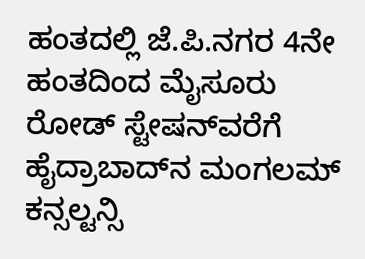ಹಂತದಲ್ಲಿ ಜೆ.ಪಿ.ನಗರ 4ನೇ ಹಂತದಿಂದ ಮೈಸೂರು ರೋಡ್‌ ಸ್ಟೇಷನ್‌ವರೆಗೆ ಹೈದ್ರಾಬಾದ್‌ನ ಮಂಗಲಮ್‌ ಕನ್ಸಲ್ಟನ್ಸಿ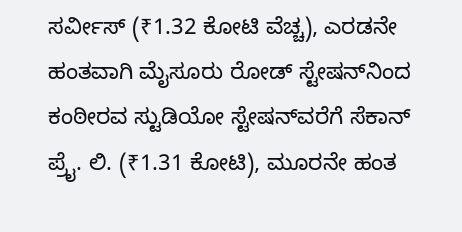ಸರ್ವೀಸ್‌ (₹1.32 ಕೋಟಿ ವೆಚ್ಚ), ಎರಡನೇ ಹಂತವಾಗಿ ಮೈಸೂರು ರೋಡ್‌ ಸ್ಟೇಷನ್‌ನಿಂದ ಕಂಠೀರವ ಸ್ಟುಡಿಯೋ ಸ್ಟೇಷನ್‌ವರೆಗೆ ಸೆಕಾನ್‌ ಪ್ರೈ. ಲಿ. (₹1.31 ಕೋಟಿ), ಮೂರನೇ ಹಂತ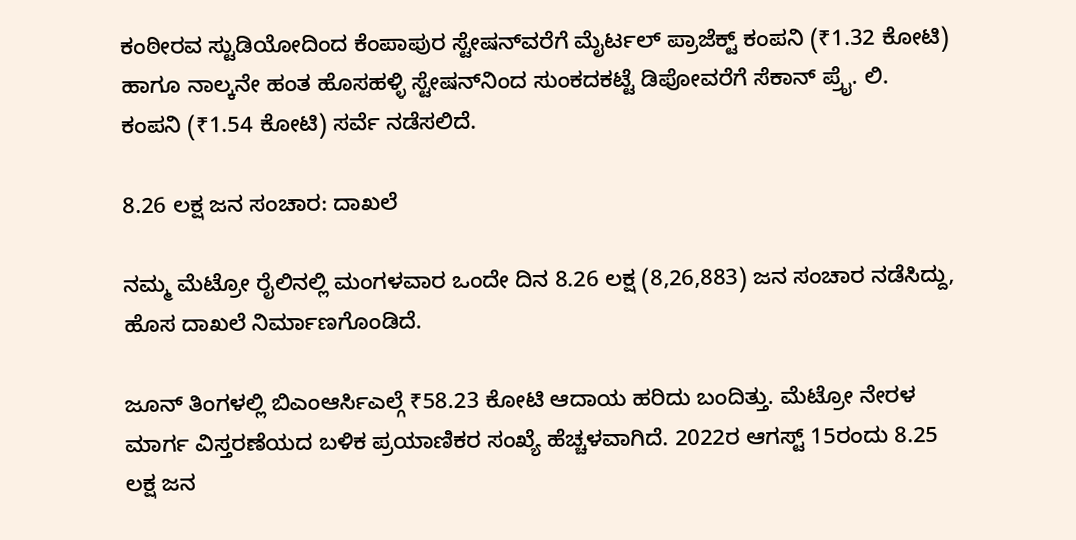ಕಂಠೀರವ ಸ್ಟುಡಿಯೋದಿಂದ ಕೆಂಪಾಪುರ ಸ್ಟೇಷನ್‌ವರೆಗೆ ಮೈರ್ಟಲ್‌ ಪ್ರಾಜೆಕ್ಟ್‌ ಕಂಪನಿ (₹1.32 ಕೋಟಿ) ಹಾಗೂ ನಾಲ್ಕನೇ ಹಂತ ಹೊಸಹಳ್ಳಿ ಸ್ಟೇಷನ್‌ನಿಂದ ಸುಂಕದಕಟ್ಟೆ ಡಿಪೋವರೆಗೆ ಸೆಕಾನ್‌ ಪ್ರೈ. ಲಿ. ಕಂಪನಿ (₹1.54 ಕೋಟಿ) ಸರ್ವೆ ನಡೆಸಲಿದೆ.

8.26 ಲಕ್ಷ ಜನ ಸಂಚಾರ: ದಾಖಲೆ

ನಮ್ಮ ಮೆಟ್ರೋ ರೈಲಿನಲ್ಲಿ ಮಂಗಳವಾರ ಒಂದೇ ದಿನ 8.26 ಲಕ್ಷ (8,26,883) ಜನ ಸಂಚಾರ ನಡೆಸಿದ್ದು, ಹೊಸ ದಾಖಲೆ ನಿರ್ಮಾಣಗೊಂಡಿದೆ.

ಜೂನ್ ತಿಂಗಳಲ್ಲಿ ಬಿಎಂಆರ್ಸಿಎಲ್ಗೆ ₹58.23 ಕೋಟಿ ಆದಾಯ ಹರಿದು ಬಂದಿತ್ತು. ಮೆಟ್ರೋ ನೇರಳ ಮಾರ್ಗ ವಿಸ್ತರಣೆಯದ ಬಳಿಕ ಪ್ರಯಾಣಿಕರ ಸಂಖ್ಯೆ ಹೆಚ್ಚಳವಾಗಿದೆ. 2022ರ ಆಗಸ್ಟ್‌ 15ರಂದು 8.25 ಲಕ್ಷ ಜನ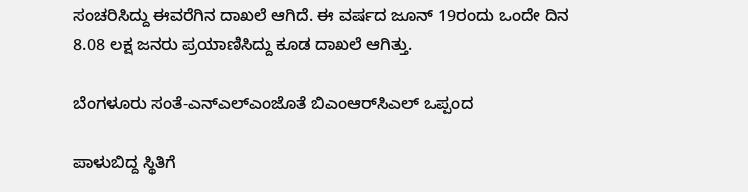ಸಂಚರಿಸಿದ್ದು ಈವರೆಗಿನ ದಾಖಲೆ ಆಗಿದೆ. ಈ ವರ್ಷದ ಜೂನ್ 19ರಂದು ಒಂದೇ ದಿನ 8.08 ಲಕ್ಷ ಜನರು ಪ್ರಯಾಣಿಸಿದ್ದು ಕೂಡ ದಾಖಲೆ ಆಗಿತ್ತು.

ಬೆಂಗಳೂರು ಸಂತೆ-ಎನ್‌ಎಲ್‌ಎಂಜೊತೆ ಬಿಎಂಆರ್‌ಸಿಎಲ್‌ ಒಪ್ಪಂದ

ಪಾಳುಬಿದ್ದ ಸ್ಥಿತಿಗೆ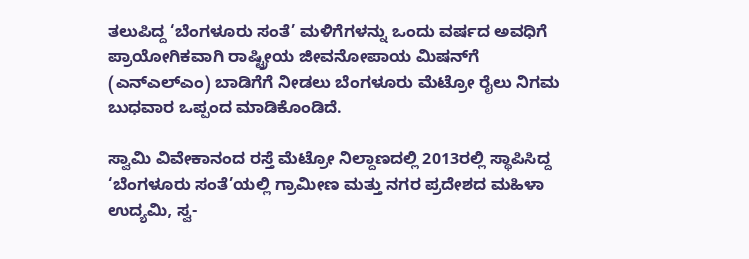ತಲುಪಿದ್ದ ‘ಬೆಂಗಳೂರು ಸಂತೆ’ ಮಳಿಗೆಗಳನ್ನು ಒಂದು ವರ್ಷದ ಅವಧಿಗೆ ಪ್ರಾಯೋಗಿಕವಾಗಿ ರಾಷ್ಟ್ರೀಯ ಜೀವನೋಪಾಯ ಮಿಷನ್‌ಗೆ (ಎನ್‌ಎಲ್‌ಎಂ) ಬಾಡಿಗೆಗೆ ನೀಡಲು ಬೆಂಗಳೂರು ಮೆಟ್ರೋ ರೈಲು ನಿಗಮ ಬುಧವಾರ ಒಪ್ಪಂದ ಮಾಡಿಕೊಂಡಿದೆ.

ಸ್ವಾಮಿ ವಿವೇಕಾನಂದ ರಸ್ತೆ ಮೆಟ್ರೋ ನಿಲ್ದಾಣದಲ್ಲಿ 2013ರಲ್ಲಿ ಸ್ಥಾಪಿಸಿದ್ದ ‘ಬೆಂಗಳೂರು ಸಂತೆ’ಯಲ್ಲಿ ಗ್ರಾಮೀಣ ಮತ್ತು ನಗರ ಪ್ರದೇಶದ ಮಹಿಳಾ ಉದ್ಯಮಿ, ಸ್ವ-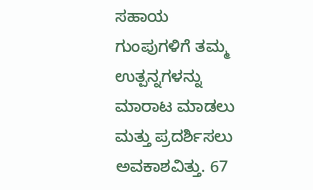ಸಹಾಯ ಗುಂಪುಗಳಿಗೆ ತಮ್ಮ ಉತ್ಪನ್ನಗಳನ್ನು ಮಾರಾಟ ಮಾಡಲು ಮತ್ತು ಪ್ರದರ್ಶಿಸಲು ಅವಕಾಶವಿತ್ತು. 67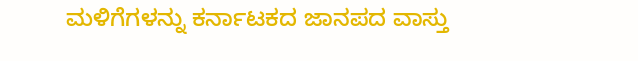ಮಳಿಗೆಗಳನ್ನು ಕರ್ನಾಟಕದ ಜಾನಪದ ವಾಸ್ತು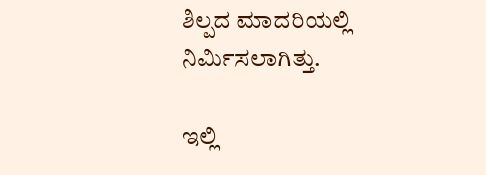ಶಿಲ್ಪದ ಮಾದರಿಯಲ್ಲಿ ನಿರ್ಮಿಸಲಾಗಿತ್ತು.

ಇಲ್ಲಿ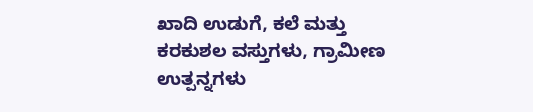ಖಾದಿ ಉಡುಗೆ, ಕಲೆ ಮತ್ತು ಕರಕುಶಲ ವಸ್ತುಗಳು, ಗ್ರಾಮೀಣ ಉತ್ಪನ್ನಗಳು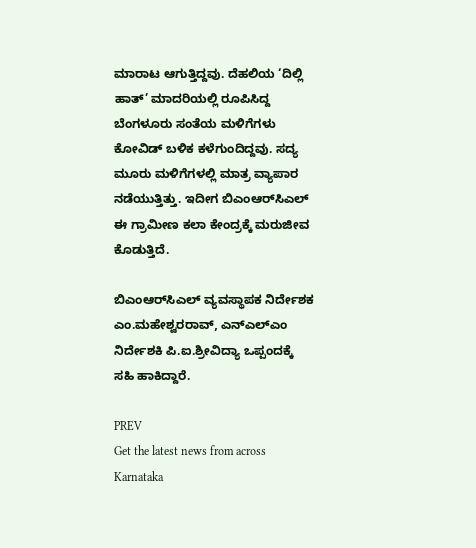ಮಾರಾಟ ಆಗುತ್ತಿದ್ದವು. ದೆಹಲಿಯ ‘ದಿಲ್ಲಿ ಹಾತ್‌’ ಮಾದರಿಯಲ್ಲಿ ರೂಪಿಸಿದ್ದ ಬೆಂಗಳೂರು ಸಂತೆಯ ಮಳಿಗೆಗಳು ಕೋವಿಡ್ ಬಳಿಕ ಕಳೆಗುಂದಿದ್ದವು. ಸದ್ಯ ಮೂರು ಮಳಿಗೆಗಳಲ್ಲಿ ಮಾತ್ರ ವ್ಯಾಪಾರ ನಡೆಯುತ್ತಿತ್ತು. ಇದೀಗ ಬಿಎಂಆರ್‌ಸಿಎಲ್‌ ಈ ಗ್ರಾಮೀಣ ಕಲಾ ಕೇಂದ್ರಕ್ಕೆ ಮರುಜೀವ ಕೊಡುತ್ತಿದೆ.

ಬಿಎಂಆರ್‌ಸಿಎಲ್‌ ವ್ಯವಸ್ಥಾಪಕ ನಿರ್ದೇಶಕ ಎಂ.ಮಹೇಶ್ವರರಾವ್, ಎನ್‌ಎಲ್‌ಎಂ ನಿರ್ದೇಶಕಿ ಪಿ.ಐ.ಶ್ರೀವಿದ್ಯಾ ಒಪ್ಪಂದಕ್ಕೆ ಸಹಿ ಹಾಕಿದ್ದಾರೆ.

PREV
Get the latest news from across Karnataka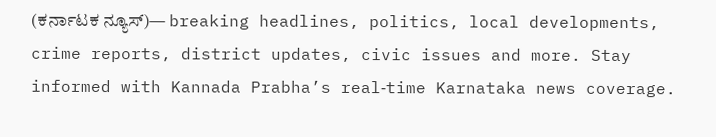(ಕರ್ನಾಟಕ ನ್ಯೂಸ್)— breaking headlines, politics, local developments, crime reports, district updates, civic issues and more. Stay informed with Kannada Prabha’s real‑time Karnataka news coverage.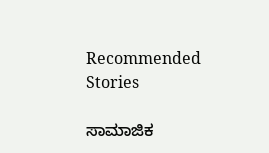Recommended Stories

ಸಾಮಾಜಿಕ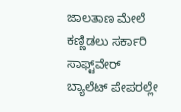ಜಾಲತಾಣ ಮೇಲೆ ಕಣ್ಣಿಡಲು ಸರ್ಕಾರಿ ಸಾಫ್ಟ್‌ವೇರ್‌
ಬ್ಯಾಲೆಟ್‌ ಪೇಪರಲ್ಲೇ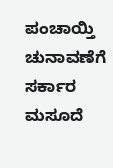ಪಂಚಾಯ್ತಿ ಚುನಾವಣೆಗೆ ಸರ್ಕಾರ ಮಸೂದೆ